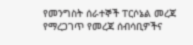የመንግስት ሰራተኞች ፐርሶኔል መረጃ የማረጋገጥ የመረጃ ሰብሳቢዎችና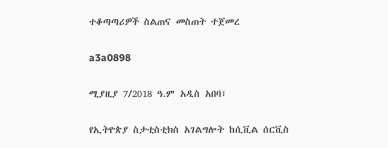ተቆጣጣሪዎች ስልጠና መስጠት ተጀመረ

a3a0898

ሚያዚያ 7/2018 ዓ.ም አዲስ አበባ፣

የኢትዮጵያ ስታቲስቲክስ አገልግሎት ከሲቪል ሰርቪስ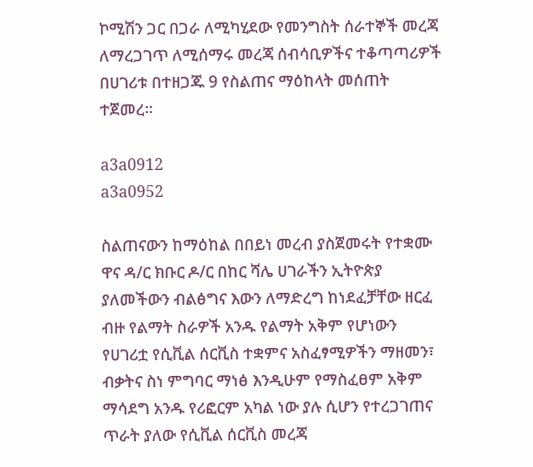ኮሚሽን ጋር በጋራ ለሚካሂደው የመንግስት ሰራተኞች መረጃ ለማረጋገጥ ለሚሰማሩ መረጃ ሰብሳቢዎችና ተቆጣጣሪዎች በሀገሪቱ በተዘጋጁ 9 የስልጠና ማዕከላት መሰጠት ተጀመረ።

a3a0912
a3a0952

ስልጠናውን ከማዕከል በበይነ መረብ ያስጀመሩት የተቋሙ ዋና ዳ/ር ክቡር ዶ/ር በከር ሻሌ ሀገራችን ኢትዮጵያ ያለመችውን ብልፅግና እውን ለማድረግ ከነደፈቻቸው ዘርፈ ብዙ የልማት ስራዎች አንዱ የልማት አቅም የሆነውን የሀገሪቷ የሲቪል ሰርቪስ ተቋምና አስፈፃሚዎችን ማዘመን፣ ብቃትና ስነ ምግባር ማነፅ እንዲሁም የማስፈፀም አቅም ማሳደግ አንዱ የሪፎርም አካል ነው ያሉ ሲሆን የተረጋገጠና ጥራት ያለው የሲቪል ሰርቪስ መረጃ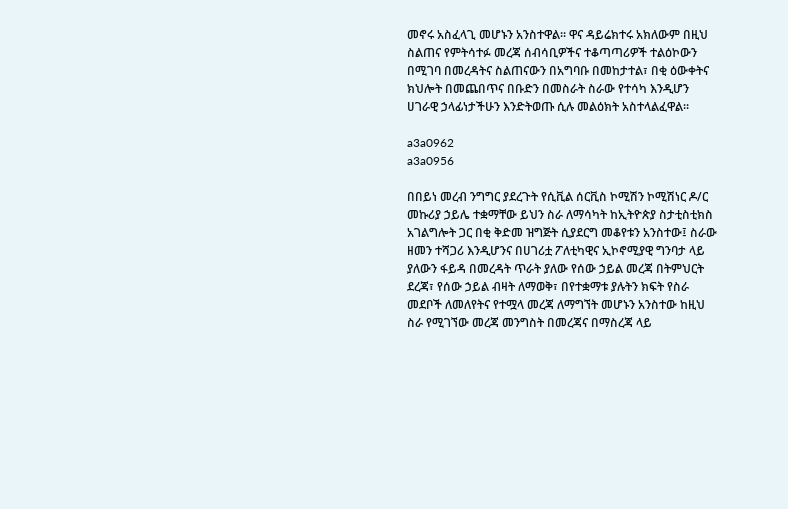መኖሩ አስፈላጊ መሆኑን አንስተዋል። ዋና ዳይሬክተሩ አክለውም በዚህ ስልጠና የምትሳተፉ መረጃ ሰብሳቢዎችና ተቆጣጣሪዎች ተልዕኮውን በሚገባ በመረዳትና ስልጠናውን በአግባቡ በመከታተል፣ በቂ ዕውቀትና ክህሎት በመጨበጥና በቡድን በመስራት ስራው የተሳካ እንዲሆን ሀገራዊ ኃላፊነታችሁን እንድትወጡ ሲሉ መልዕክት አስተላልፈዋል።

a3a0962
a3a0956

በበይነ መረብ ንግግር ያደረጉት የሲቪል ሰርቪስ ኮሚሽን ኮሚሽነር ዶ/ር መኩሪያ ኃይሌ ተቋማቸው ይህን ስራ ለማሳካት ከኢትዮጵያ ስታቲስቲክስ አገልግሎት ጋር በቂ ቅድመ ዝግጅት ሲያደርግ መቆየቱን አንስተው፤ ስራው ዘመን ተሻጋሪ እንዲሆንና በሀገሪቷ ፖለቲካዊና ኢኮኖሚያዊ ግንባታ ላይ ያለውን ፋይዳ በመረዳት ጥራት ያለው የሰው ኃይል መረጃ በትምህርት ደረጃ፣ የሰው ኃይል ብዛት ለማወቅ፣ በየተቋማቱ ያሉትን ክፍት የስራ መደቦች ለመለየትና የተሟላ መረጃ ለማግኘት መሆኑን አንስተው ከዚህ ስራ የሚገኘው መረጃ መንግስት በመረጃና በማስረጃ ላይ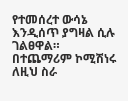የተመሰረተ ውሳኔ እንዲሰጥ ያግዛል ሲሉ ገልፀዋል። በተጨማሪም ኮሚሽነሩ ለዚህ ስራ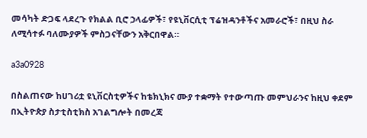መሳካት ድጋፍ ላደረጉ የክልል ቢሮ ኃላፊዎች፣ የዩኒቨርሲቲ ፕሬዝዳንቶችና አመራሮች፣ በዚህ ስራ ለሚሳተፉ ባለሙያዎች ምስጋናቸውን አቅርበዋል።

a3a0928

በስልጠናው ከሀገሪቷ ዩኒቨርስቲዎችና ከቴክኒክና ሙያ ተቋማት የተውጣጡ መምህራንና ከዚህ ቀደም በኢትዮጵያ ስታቲስቲክስ አገልግሎት በመረጃ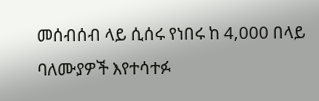መሰብሰብ ላይ ሲሰሩ የነበሩ ከ 4,000 በላይ ባለሙያዎች እየተሳተፉ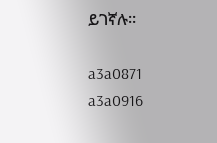ይገኛሉ።

a3a0871
a3a0916